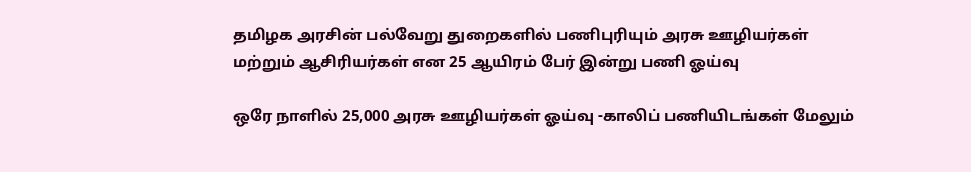தமிழக அரசின் பல்வேறு துறைகளில் பணிபுரியும் அரசு ஊழியர்கள் மற்றும் ஆசிரியர்கள் என 25 ஆயிரம் பேர் இன்று பணி ஓய்வு

ஒரே நாளில் 25,000 அரசு ஊழியர்கள் ஓய்வு -காலிப் பணியிடங்கள் மேலும்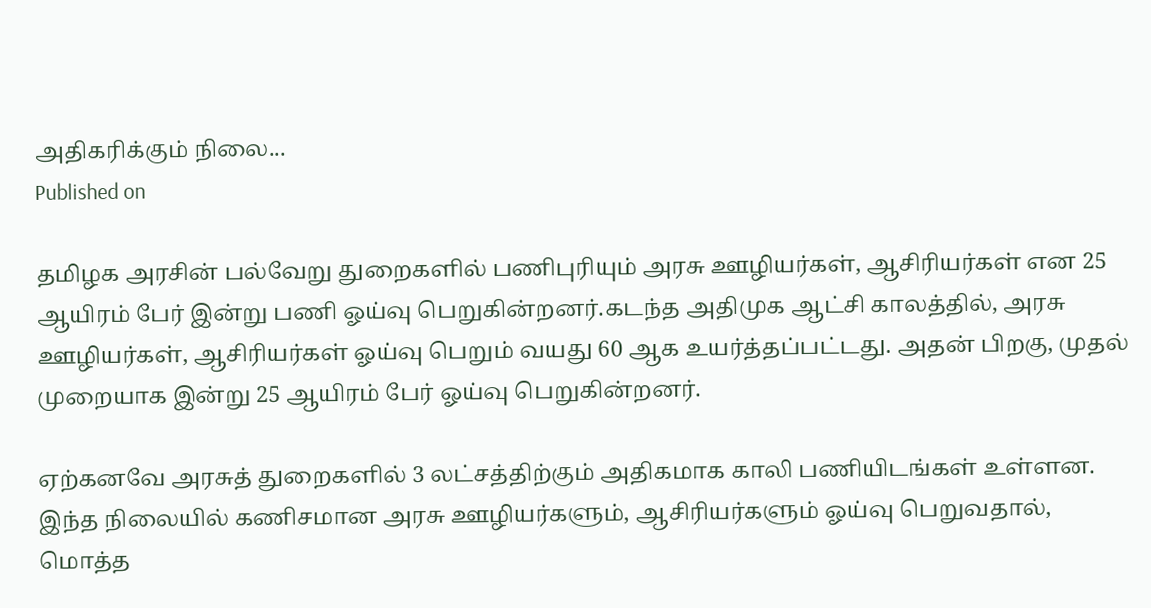அதிகரிக்கும் நிலை...
Published on

தமிழக அரசின் பல்வேறு துறைகளில் பணிபுரியும் அரசு ஊழியர்கள், ஆசிரியர்கள் என 25 ஆயிரம் பேர் இன்று பணி ஓய்வு பெறுகின்றனர்.கடந்த அதிமுக ஆட்சி காலத்தில், அரசு ஊழியர்கள், ஆசிரியர்கள் ஓய்வு பெறும் வயது 60 ஆக உயர்த்தப்பட்டது. அதன் பிறகு, முதல் முறையாக இன்று 25 ஆயிரம் பேர் ஓய்வு பெறுகின்றனர்.

ஏற்கனவே அரசுத் துறைகளில் 3 லட்சத்திற்கும் அதிகமாக காலி பணியிடங்கள் உள்ளன. இந்த நிலையில் கணிசமான அரசு ஊழியர்களும், ஆசிரியர்களும் ஓய்வு பெறுவதால், மொத்த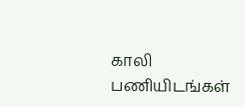காலி பணியிடங்கள்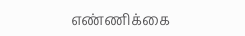எண்ணிக்கை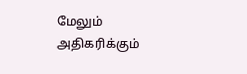மேலும் அதிகரிக்கும்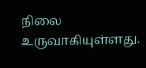நிலை உருவாகியுள்ளது.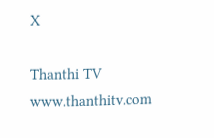X

Thanthi TV
www.thanthitv.com